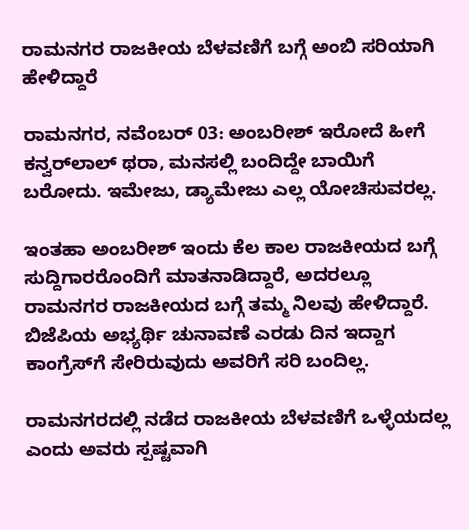ರಾಮನಗರ ರಾಜಕೀಯ ಬೆಳವಣಿಗೆ ಬಗ್ಗೆ ಅಂಬಿ ಸರಿಯಾಗಿ ಹೇಳಿದ್ದಾರೆ

ರಾಮನಗರ, ನವೆಂಬರ್ 03: ಅಂಬರೀಶ್ ಇರೋದೆ ಹೀಗೆ ಕನ್ವರ್‌ಲಾಲ್‌ ಥರಾ, ಮನಸಲ್ಲಿ ಬಂದಿದ್ದೇ ಬಾಯಿಗೆ ಬರೋದು. ಇಮೇಜು, ಡ್ಯಾಮೇಜು ಎಲ್ಲ ಯೋಚಿಸುವರಲ್ಲ.

ಇಂತಹಾ ಅಂಬರೀಶ್ ಇಂದು ಕೆಲ ಕಾಲ ರಾಜಕೀಯದ ಬಗ್ಗೆ ಸುದ್ದಿಗಾರರೊಂದಿಗೆ ಮಾತನಾಡಿದ್ದಾರೆ, ಅದರಲ್ಲೂ ರಾಮನಗರ ರಾಜಕೀಯದ ಬಗ್ಗೆ ತಮ್ಮ ನಿಲವು ಹೇಳಿದ್ದಾರೆ. ಬಿಜೆಪಿಯ ಅಭ್ಯರ್ಥಿ ಚುನಾವಣೆ ಎರಡು ದಿನ ಇದ್ದಾಗ ಕಾಂಗ್ರೆಸ್‌ಗೆ ಸೇರಿರುವುದು ಅವರಿಗೆ ಸರಿ ಬಂದಿಲ್ಲ.

ರಾಮನಗರದಲ್ಲಿ ನಡೆದ ರಾಜಕೀಯ ಬೆಳವಣಿಗೆ ಒಳ್ಳೆಯದಲ್ಲ ಎಂದು ಅವರು ಸ್ಪಷ್ಟವಾಗಿ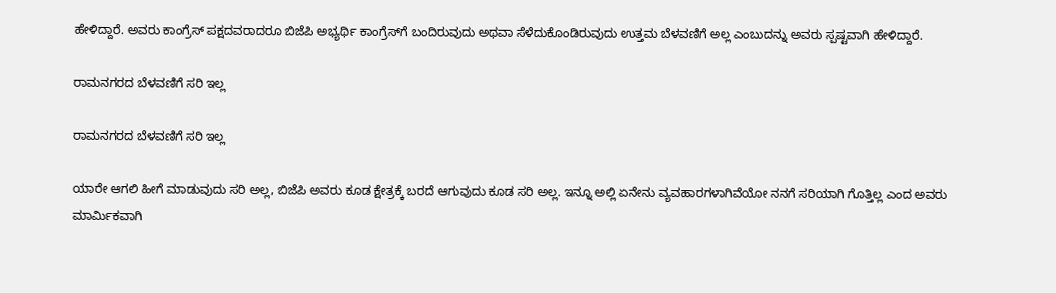ಹೇಳಿದ್ದಾರೆ. ಅವರು ಕಾಂಗ್ರೆಸ್ ಪಕ್ಷದವರಾದರೂ ಬಿಜೆಪಿ ಅಭ್ಯರ್ಥಿ ಕಾಂಗ್ರೆಸ್‌ಗೆ ಬಂದಿರುವುದು ಅಥವಾ ಸೆಳೆದುಕೊಂಡಿರುವುದು ಉತ್ತಮ ಬೆಳವಣಿಗೆ ಅಲ್ಲ ಎಂಬುದನ್ನು ಅವರು ಸ್ಪಷ್ಟವಾಗಿ ಹೇಳಿದ್ದಾರೆ.

ರಾಮನಗರದ ಬೆಳವಣಿಗೆ ಸರಿ ಇಲ್ಲ

ರಾಮನಗರದ ಬೆಳವಣಿಗೆ ಸರಿ ಇಲ್ಲ

ಯಾರೇ ಆಗಲಿ ಹೀಗೆ ಮಾಡುವುದು ಸರಿ ಅಲ್ಲ, ಬಿಜೆಪಿ ಅವರು ಕೂಡ ಕ್ಷೇತ್ರಕ್ಕೆ ಬರದೆ ಆಗುವುದು ಕೂಡ ಸರಿ ಅಲ್ಲ. ಇನ್ನೂ ಅಲ್ಲಿ ಏನೇನು ವ್ಯವಹಾರಗಳಾಗಿವೆಯೋ ನನಗೆ ಸರಿಯಾಗಿ ಗೊತ್ತಿಲ್ಲ ಎಂದ ಅವರು ಮಾರ್ಮಿಕವಾಗಿ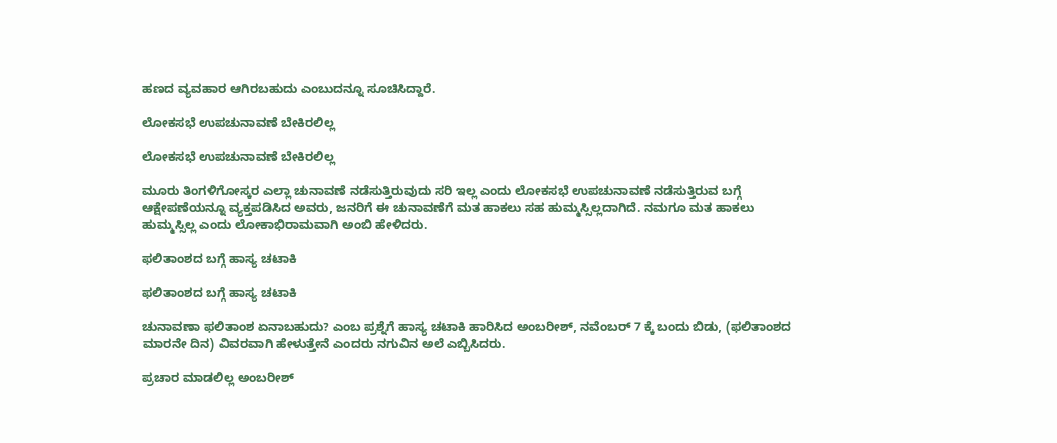ಹಣದ ವ್ಯವಹಾರ ಆಗಿರಬಹುದು ಎಂಬುದನ್ನೂ ಸೂಚಿಸಿದ್ದಾರೆ.

ಲೋಕಸಭೆ ಉಪಚುನಾವಣೆ ಬೇಕಿರಲಿಲ್ಲ

ಲೋಕಸಭೆ ಉಪಚುನಾವಣೆ ಬೇಕಿರಲಿಲ್ಲ

ಮೂರು ತಿಂಗಳಿಗೋಸ್ಕರ ಎಲ್ಲಾ ಚುನಾವಣೆ ನಡೆಸುತ್ತಿರುವುದು ಸರಿ ಇಲ್ಲ ಎಂದು ಲೋಕಸಭೆ ಉಪಚುನಾವಣೆ ನಡೆಸುತ್ತಿರುವ ಬಗ್ಗೆ ಆಕ್ಷೇಪಣೆಯನ್ನೂ ವ್ಯಕ್ತಪಡಿಸಿದ ಅವರು, ಜನರಿಗೆ ಈ ಚುನಾವಣೆಗೆ ಮತ ಹಾಕಲು ಸಹ ಹುಮ್ಮಸ್ಸಿಲ್ಲದಾಗಿದೆ. ನಮಗೂ ಮತ ಹಾಕಲು ಹುಮ್ಮಸ್ಸಿಲ್ಲ ಎಂದು ಲೋಕಾಭಿರಾಮವಾಗಿ ಅಂಬಿ ಹೇಳಿದರು.

ಫಲಿತಾಂಶದ ಬಗ್ಗೆ ಹಾಸ್ಯ ಚಟಾಕಿ

ಫಲಿತಾಂಶದ ಬಗ್ಗೆ ಹಾಸ್ಯ ಚಟಾಕಿ

ಚುನಾವಣಾ ಫಲಿತಾಂಶ ಏನಾಬಹುದು? ಎಂಬ ಪ್ರಶ್ನೆಗೆ ಹಾಸ್ಯ ಚಟಾಕಿ ಹಾರಿಸಿದ ಅಂಬರೀಶ್‌, ನವೆಂಬರ್ 7 ಕ್ಕೆ ಬಂದು ಬಿಡು, (ಫಲಿತಾಂಶದ ಮಾರನೇ ದಿನ) ವಿವರವಾಗಿ ಹೇಳುತ್ತೇನೆ ಎಂದರು ನಗುವಿನ ಅಲೆ ಎಬ್ಬಿಸಿದರು.

ಪ್ರಚಾರ ಮಾಡಲಿಲ್ಲ ಅಂಬರೀಶ್‌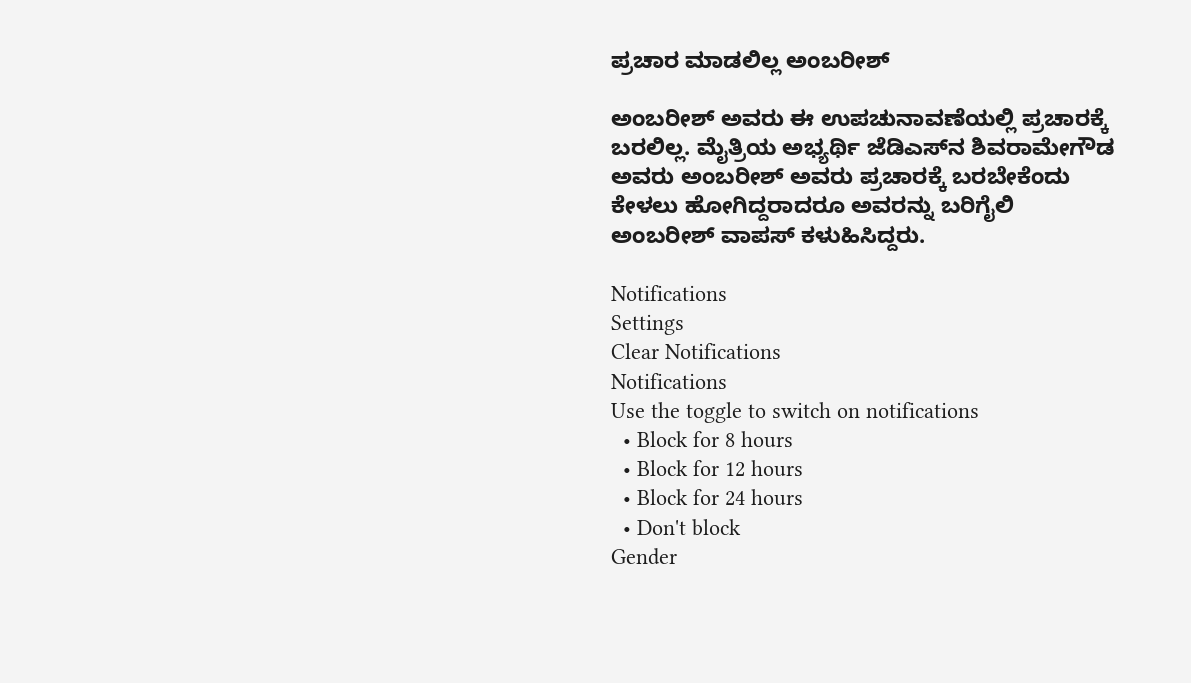ಪ್ರಚಾರ ಮಾಡಲಿಲ್ಲ ಅಂಬರೀಶ್‌

ಅಂಬರೀಶ್ ಅವರು ಈ ಉಪಚುನಾವಣೆಯಲ್ಲಿ ಪ್ರಚಾರಕ್ಕೆ ಬರಲಿಲ್ಲ. ಮೈತ್ರಿಯ ಅಭ್ಯರ್ಥಿ ಜೆಡಿಎಸ್‌ನ ಶಿವರಾಮೇಗೌಡ ಅವರು ಅಂಬರೀಶ್ ಅವರು ಪ್ರಚಾರಕ್ಕೆ ಬರಬೇಕೆಂದು ಕೇಳಲು ಹೋಗಿದ್ದರಾದರೂ ಅವರನ್ನು ಬರಿಗೈಲಿ ಅಂಬರೀಶ್ ವಾಪಸ್ ಕಳುಹಿಸಿದ್ದರು.

Notifications
Settings
Clear Notifications
Notifications
Use the toggle to switch on notifications
  • Block for 8 hours
  • Block for 12 hours
  • Block for 24 hours
  • Don't block
Gender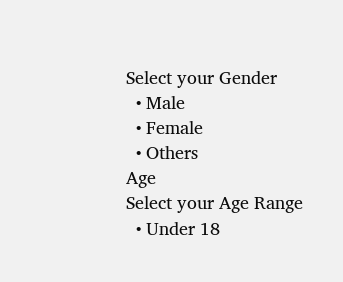Select your Gender
  • Male
  • Female
  • Others
Age
Select your Age Range
  • Under 18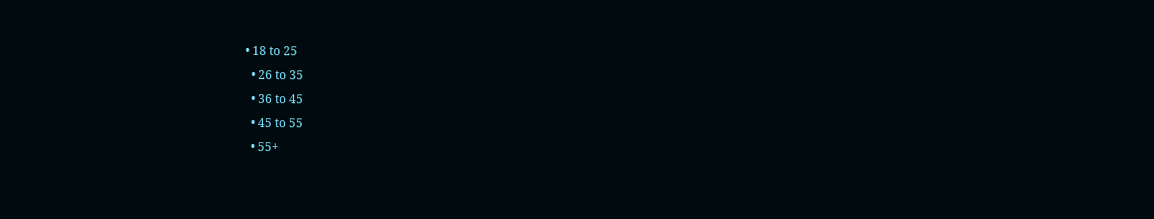• 18 to 25
  • 26 to 35
  • 36 to 45
  • 45 to 55
  • 55+